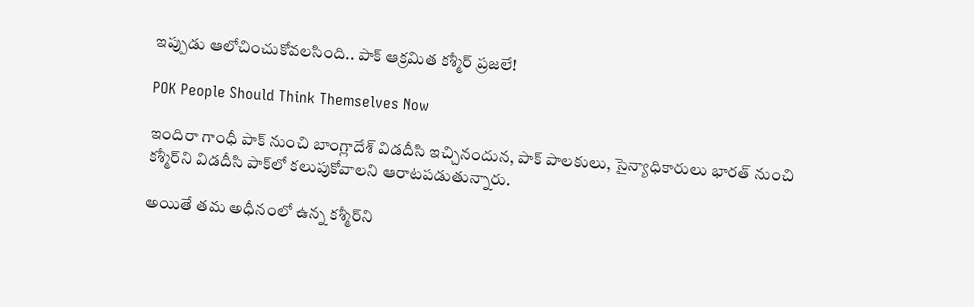ఇప్పుడు ఆలోచించుకోవలసింది.. పాక్‌ ఆక్రమిత కశ్మీర్‌ ప్రజలే!

POK People Should Think Themselves Now

ఇందిరా గాంధీ పాక్‌ నుంచి బాంగ్లాదేశ్ విడదీసి ఇచ్చినందున, పాక్‌ పాలకులు, సైన్యాధికారులు భారత్‌ నుంచి కశ్మీర్‌ని విడదీసి పాక్‌లో కలుపుకోవాలని ఆరాటపడుతున్నారు.

అయితే తమ అధీనంలో ఉన్న కశ్మీర్‌ని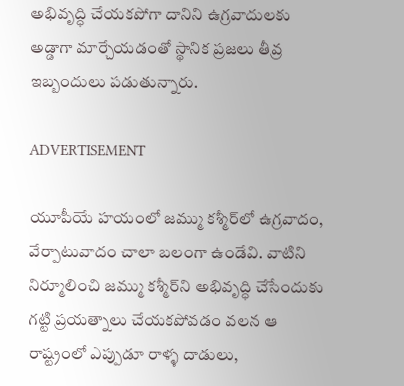అభివృద్ధి చేయకపోగా దానిని ఉగ్రవాదులకు అడ్డాగా మార్చేయడంతో స్థానిక ప్రజలు తీవ్ర ఇబ్బందులు పడుతున్నారు.

ADVERTISEMENT

యూపీయే హయంలో జమ్ము కశ్మీర్‌లో ఉగ్రవాదం, వేర్పాటువాదం చాలా బలంగా ఉండేవి. వాటిని నిర్మూలించి జమ్ము కశ్మీర్‌ని అభివృద్ధి చేసేందుకు గట్టి ప్రయత్నాలు చేయకపోవడం వలన ఆ రాష్ట్రంలో ఎప్పుడూ రాళ్ళ దాడులు,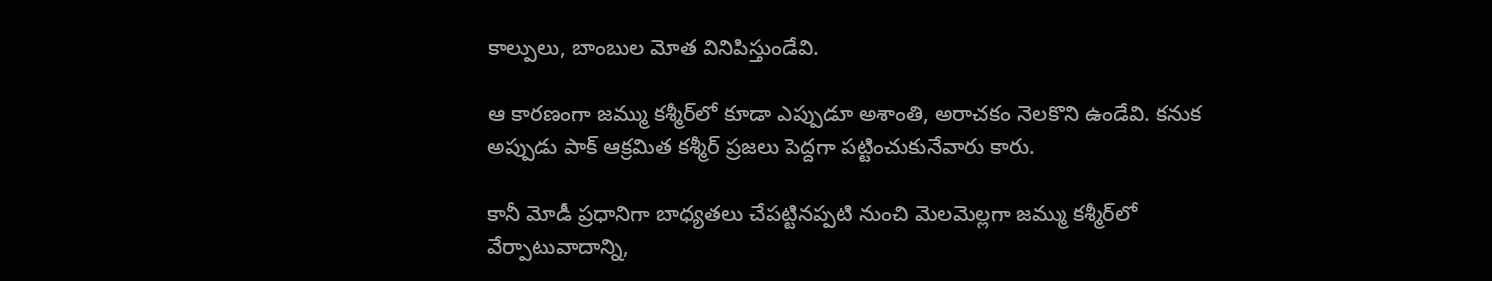కాల్పులు, బాంబుల మోత వినిపిస్తుండేవి.

ఆ కారణంగా జమ్ము కశ్మీర్‌లో కూడా ఎప్పుడూ అశాంతి, అరాచకం నెలకొని ఉండేవి. కనుక అప్పుడు పాక్‌ ఆక్రమిత కశ్మీర్‌ ప్రజలు పెద్దగా పట్టించుకునేవారు కారు.

కానీ మోడీ ప్రధానిగా బాధ్యతలు చేపట్టినప్పటి నుంచి మెలమెల్లగా జమ్ము కశ్మీర్‌లో వేర్పాటువాదాన్ని,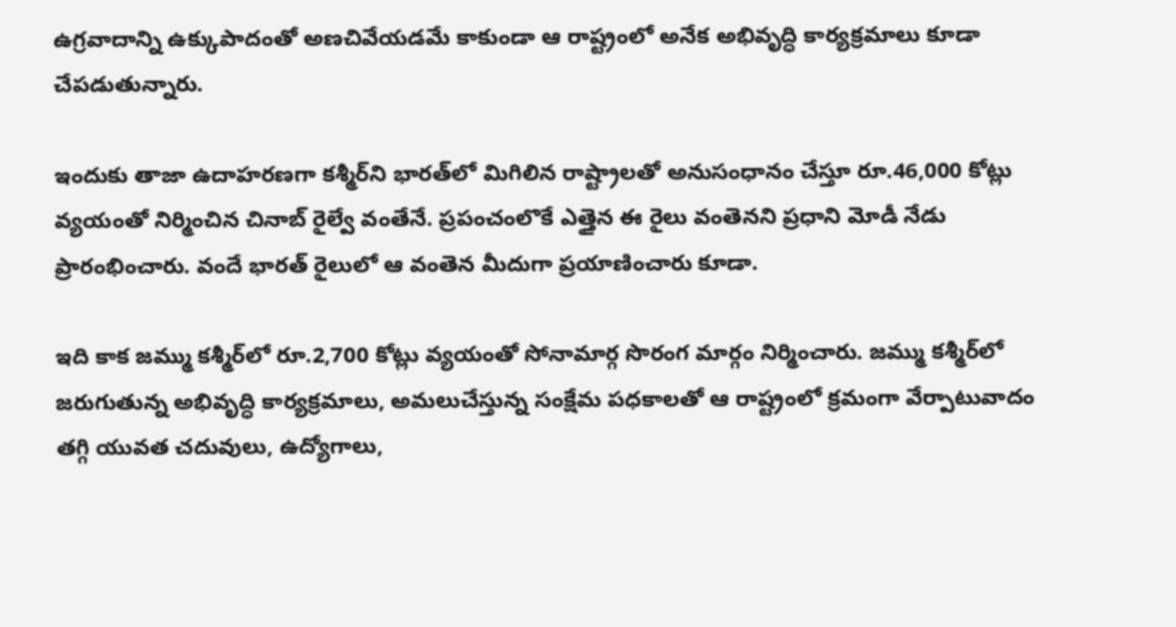ఉగ్రవాదాన్ని ఉక్కుపాదంతో అణచివేయడమే కాకుండా ఆ రాష్ట్రంలో అనేక అభివృద్ధి కార్యక్రమాలు కూడా చేపడుతున్నారు.

ఇందుకు తాజా ఉదాహరణగా కశ్మీర్‌ని భారత్‌లో మిగిలిన రాష్ట్రాలతో అనుసంధానం చేస్తూ రూ.46,000 కోట్లు వ్యయంతో నిర్మించిన చినాబ్ రైల్వే వంతేనే. ప్రపంచంలొకే ఎత్తైన ఈ రైలు వంతెనని ప్రధాని మోడీ నేడు ప్రారంభించారు. వందే భారత్‌ రైలులో ఆ వంతెన మీదుగా ప్రయాణించారు కూడా.

ఇది కాక జమ్ము కశ్మీర్‌లో రూ.2,700 కోట్లు వ్యయంతో సోనామార్గ సొరంగ మార్గం నిర్మించారు. జమ్ము కశ్మీర్‌లో జరుగుతున్న అభివృద్ధి కార్యక్రమాలు, అమలుచేస్తున్న సంక్షేమ పధకాలతో ఆ రాష్ట్రంలో క్రమంగా వేర్పాటువాదం తగ్గి యువత చదువులు, ఉద్యోగాలు,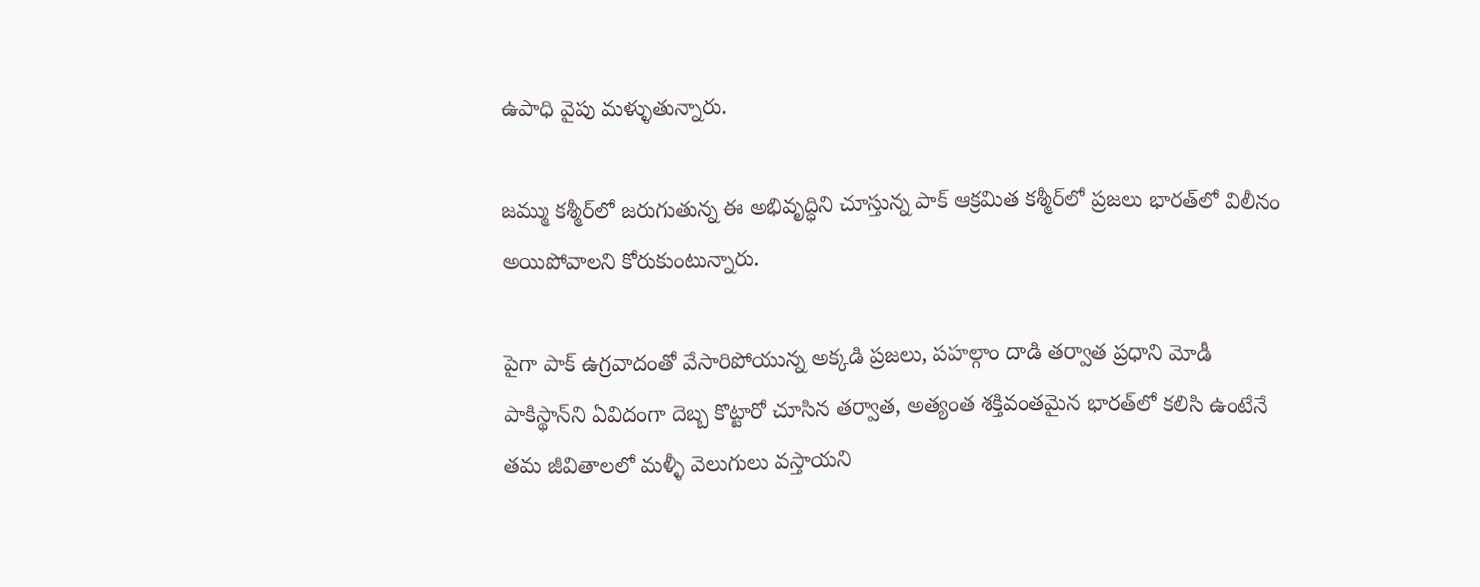ఉపాధి వైపు మళ్ళుతున్నారు.

జమ్ము కశ్మీర్‌లో జరుగుతున్న ఈ అభివృద్ధిని చూస్తున్న పాక్‌ ఆక్రమిత కశ్మీర్‌లో ప్రజలు భారత్‌లో విలీనం అయిపోవాలని కోరుకుంటున్నారు.

పైగా పాక్‌ ఉగ్రవాదంతో వేసారిపోయున్న అక్కడి ప్రజలు, పహల్గాం దాడి తర్వాత ప్రధాని మోడీ పాకిస్థాన్‌ని ఏవిదంగా దెబ్బ కొట్టారో చూసిన తర్వాత, అత్యంత శక్తివంతమైన భారత్‌లో కలిసి ఉంటేనే తమ జీవితాలలో మళ్ళీ వెలుగులు వస్తాయని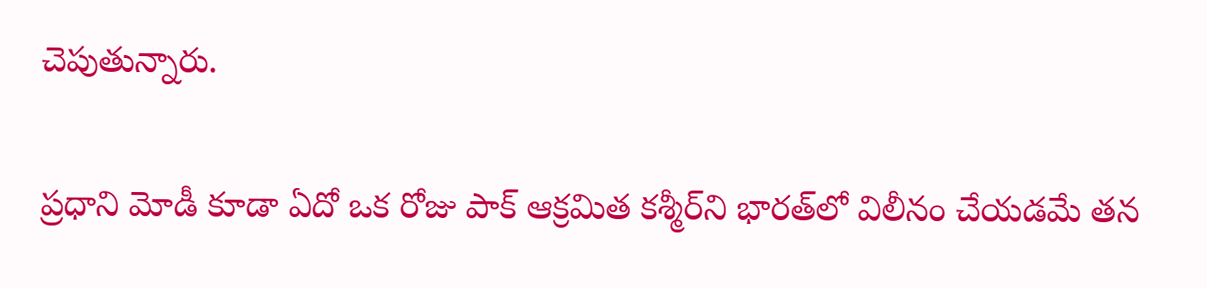చెపుతున్నారు.

ప్రధాని మోడీ కూడా ఏదో ఒక రోజు పాక్‌ ఆక్రమిత కశ్మీర్‌ని భారత్‌లో విలీనం చేయడమే తన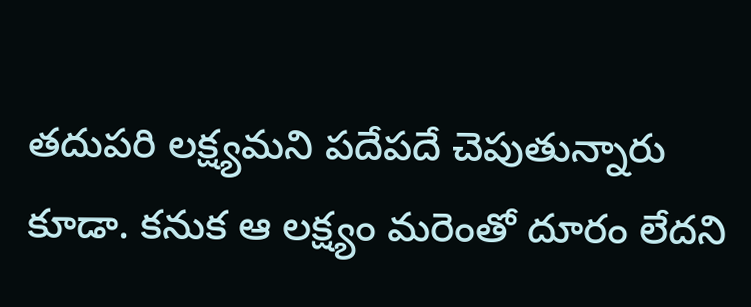తదుపరి లక్ష్యమని పదేపదే చెపుతున్నారు కూడా. కనుక ఆ లక్ష్యం మరెంతో దూరం లేదని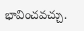భావించవచ్చు.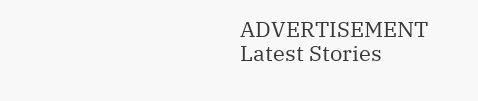ADVERTISEMENT
Latest Stories